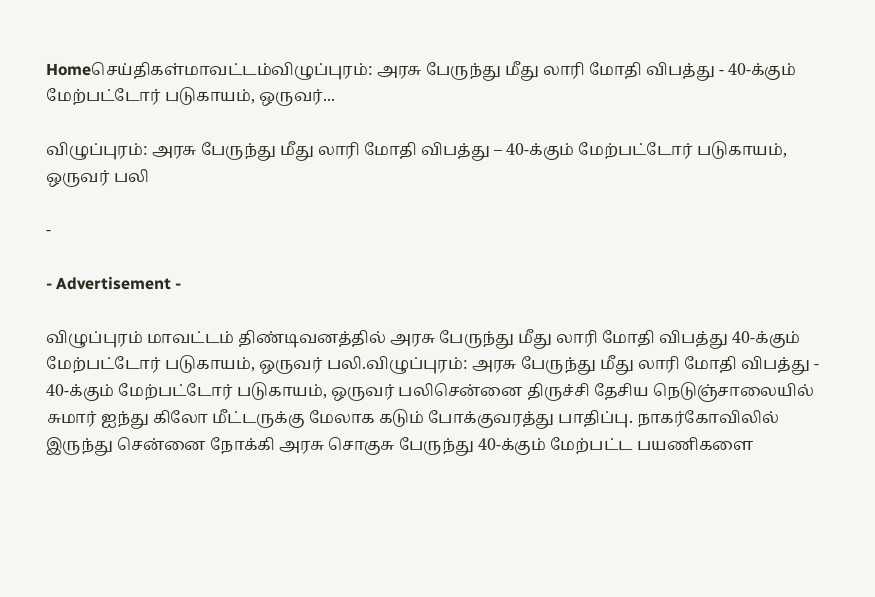Homeசெய்திகள்மாவட்டம்விழுப்புரம்: அரசு பேருந்து மீது லாரி மோதி விபத்து - 40-க்கும் மேற்பட்டோர் படுகாயம், ஒருவர்...

விழுப்புரம்: அரசு பேருந்து மீது லாரி மோதி விபத்து – 40-க்கும் மேற்பட்டோர் படுகாயம், ஒருவர் பலி

-

- Advertisement -

விழுப்புரம் மாவட்டம் திண்டிவனத்தில் அரசு பேருந்து மீது லாரி மோதி விபத்து 40-க்கும் மேற்பட்டோர் படுகாயம், ஒருவர் பலி.விழுப்புரம்: அரசு பேருந்து மீது லாரி மோதி விபத்து - 40-க்கும் மேற்பட்டோர் படுகாயம், ஒருவர் பலிசென்னை திருச்சி தேசிய நெடுஞ்சாலையில் சுமார் ஐந்து கிலோ மீட்டருக்கு மேலாக கடும் போக்குவரத்து பாதிப்பு. நாகர்கோவிலில் இருந்து சென்னை நோக்கி அரசு சொகுசு பேருந்து 40-க்கும் மேற்பட்ட பயணிகளை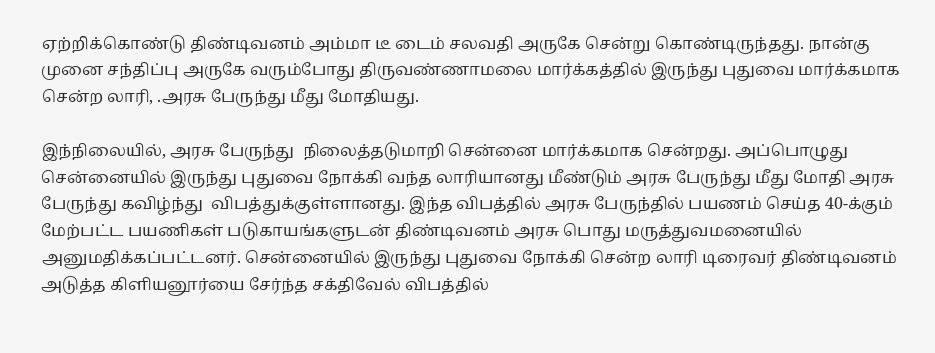ஏற்றிக்கொண்டு திண்டிவனம் அம்மா டீ டைம் சலவதி அருகே சென்று கொண்டிருந்தது. நான்கு முனை சந்திப்பு அருகே வரும்போது திருவண்ணாமலை மார்க்கத்தில் இருந்து புதுவை மார்க்கமாக சென்ற லாரி, .அரசு பேருந்து மீது மோதியது.

இந்நிலையில், அரசு பேருந்து  நிலைத்தடுமாறி சென்னை மார்க்கமாக சென்றது. அப்பொழுது சென்னையில் இருந்து புதுவை நோக்கி வந்த லாரியானது மீண்டும் அரசு பேருந்து மீது மோதி அரசு பேருந்து கவிழ்ந்து  விபத்துக்குள்ளானது. இந்த விபத்தில் அரசு பேருந்தில் பயணம் செய்த 40-க்கும் மேற்பட்ட பயணிகள் படுகாயங்களுடன் திண்டிவனம் அரசு பொது மருத்துவமனையில் அனுமதிக்கப்பட்டனர். சென்னையில் இருந்து புதுவை நோக்கி சென்ற லாரி டிரைவர் திண்டிவனம் அடுத்த கிளியனூர்யை சேர்ந்த சக்திவேல் விபத்தில்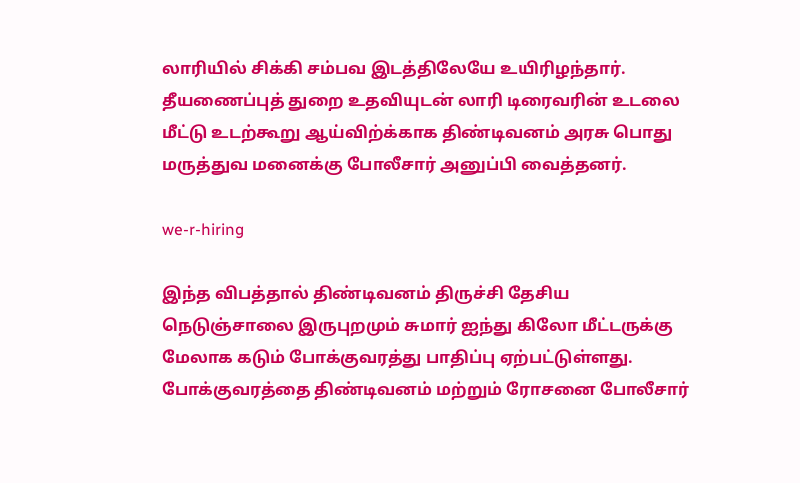லாரியில் சிக்கி சம்பவ இடத்திலேயே உயிரிழந்தார். தீயணைப்புத் துறை உதவியுடன் லாரி டிரைவரின் உடலை மீட்டு உடற்கூறு ஆய்விற்க்காக திண்டிவனம் அரசு பொது மருத்துவ மனைக்கு போலீசார் அனுப்பி வைத்தனர்.

we-r-hiring

இந்த விபத்தால் திண்டிவனம் திருச்சி தேசிய நெடுஞ்சாலை இருபுறமும் சுமார் ஐந்து கிலோ மீட்டருக்கு மேலாக கடும் போக்குவரத்து பாதிப்பு ஏற்பட்டுள்ளது. போக்குவரத்தை திண்டிவனம் மற்றும் ரோசனை போலீசார்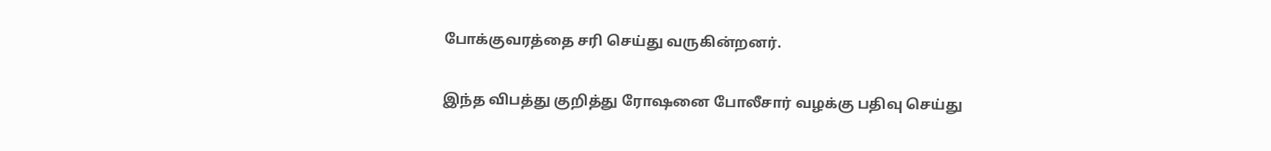போக்குவரத்தை சரி செய்து வருகின்றனர்.

இந்த விபத்து குறித்து ரோஷனை போலீசார் வழக்கு பதிவு செய்து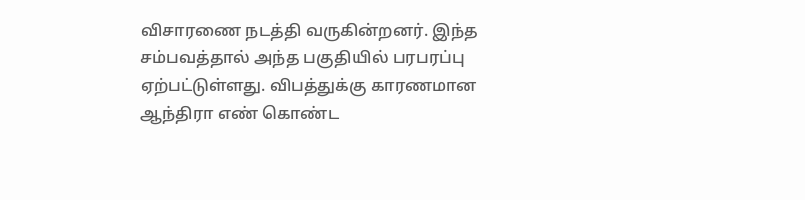விசாரணை நடத்தி வருகின்றனர். இந்த  சம்பவத்தால் அந்த பகுதியில் பரபரப்பு ஏற்பட்டுள்ளது. விபத்துக்கு காரணமான ஆந்திரா எண் கொண்ட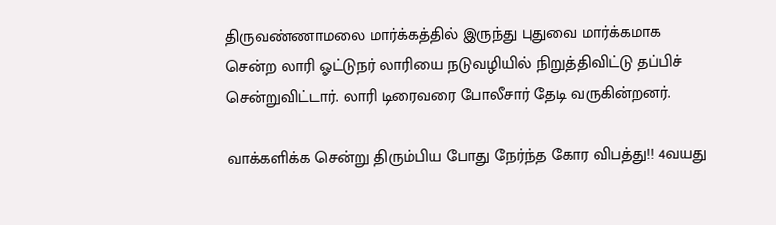திருவண்ணாமலை மார்க்கத்தில் இருந்து புதுவை மார்க்கமாக சென்ற லாரி ஓட்டுநர் லாரியை நடுவழியில் நிறுத்திவிட்டு தப்பிச் சென்றுவிட்டார். லாரி டிரைவரை போலீசார் தேடி வருகின்றனர்.

வாக்களிக்க சென்று திரும்பிய போது நேர்ந்த கோர விபத்து!! 4வயது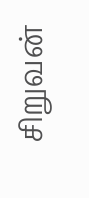சிறுவன்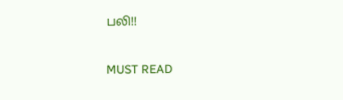பலி!!

MUST READ